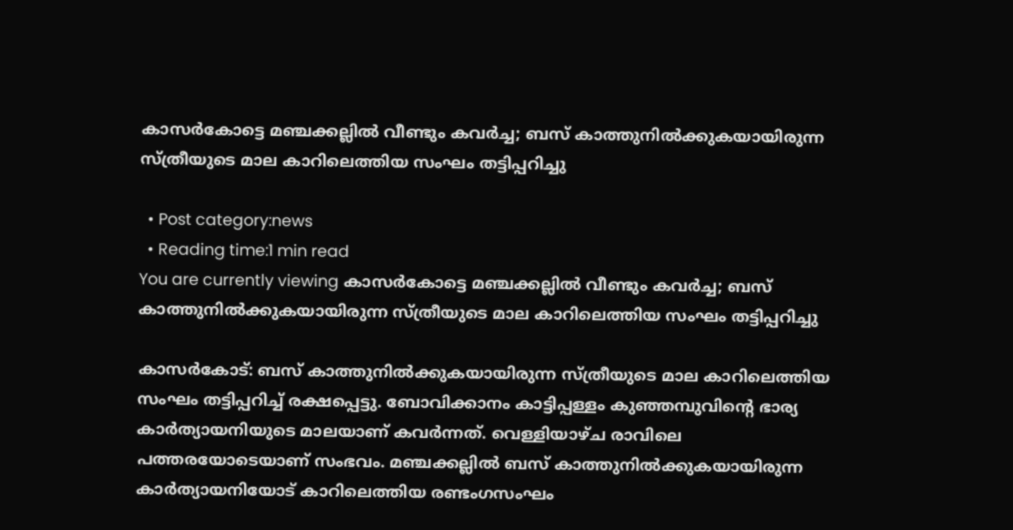കാസർകോട്ടെ മഞ്ചക്കല്ലിൽ വീണ്ടും കവർച്ച; ബസ് കാത്തുനില്‍ക്കുകയായിരുന്ന സ്ത്രീയുടെ മാല കാറിലെത്തിയ സംഘം തട്ടിപ്പറിച്ചു

  • Post category:news
  • Reading time:1 min read
You are currently viewing കാസർകോട്ടെ മഞ്ചക്കല്ലിൽ വീണ്ടും കവർച്ച; ബസ് കാത്തുനില്‍ക്കുകയായിരുന്ന സ്ത്രീയുടെ മാല കാറിലെത്തിയ സംഘം തട്ടിപ്പറിച്ചു

കാസർകോട്: ബസ് കാത്തുനില്‍ക്കുകയായിരുന്ന സ്ത്രീയുടെ മാല കാറിലെത്തിയ സംഘം തട്ടിപ്പറിച്ച്‌ രക്ഷപ്പെട്ടു. ബോവിക്കാനം കാട്ടിപ്പള്ളം കുഞ്ഞമ്പുവിന്റെ ഭാര്യ കാര്‍ത്യായനിയുടെ മാലയാണ് കവർന്നത്. വെള്ളിയാഴ്ച രാവിലെ പത്തരയോടെയാണ് സംഭവം. മഞ്ചക്കല്ലില്‍ ബസ് കാത്തുനില്‍ക്കുകയായിരുന്ന കാര്‍ത്യായനിയോട് കാറിലെത്തിയ രണ്ടംഗസംഘം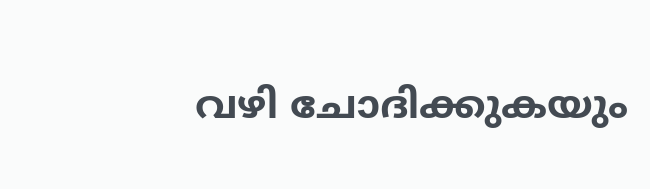വഴി ചോദിക്കുകയും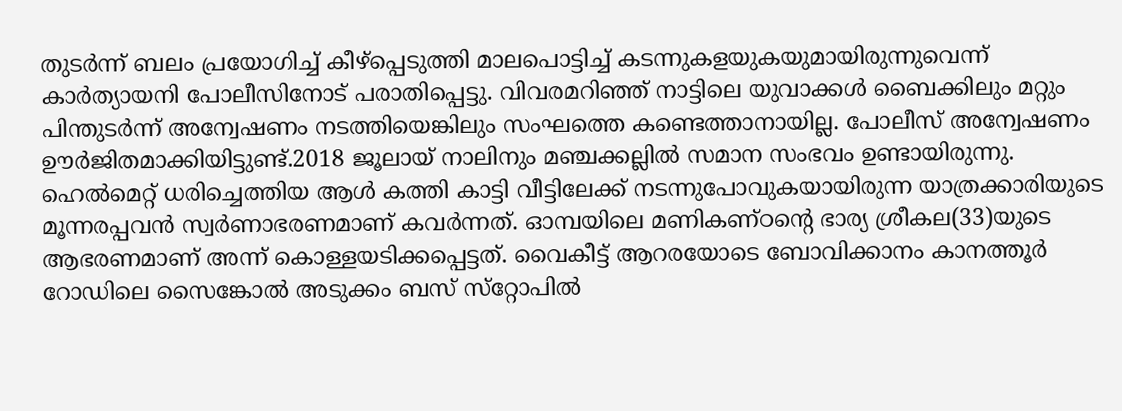തുടർന്ന് ബലം പ്രയോഗിച്ച്‌ കീഴ്‌പ്പെടുത്തി മാലപൊട്ടിച്ച്‌ കടന്നുകളയുകയുമായിരുന്നുവെന്ന് കാർത്യായനി പോലീസിനോട് പരാതിപ്പെട്ടു. വിവരമറിഞ്ഞ് നാട്ടിലെ യുവാക്കള്‍ ബൈക്കിലും മറ്റും പിന്തുടര്‍ന്ന് അന്വേഷണം നടത്തിയെങ്കിലും സംഘത്തെ കണ്ടെത്താനായില്ല. പോലീസ് അന്വേഷണം ഊർജിതമാക്കിയിട്ടുണ്ട്.2018 ജൂലായ് നാലിനും മഞ്ചക്കല്ലില്‍ സമാന സംഭവം ഉണ്ടായിരുന്നു. ഹെല്‍മെറ്റ് ധരിച്ചെത്തിയ ആള്‍ കത്തി കാട്ടി വീട്ടിലേക്ക് നടന്നുപോവുകയായിരുന്ന യാത്രക്കാരിയുടെ മൂന്നരപ്പവന്‍ സ്വര്‍ണാഭരണമാണ് കവര്‍ന്നത്. ഓമ്പയിലെ മണികണ്ഠന്റെ ഭാര്യ ശ്രീകല(33)യുടെ ആഭരണമാണ് അന്ന് കൊള്ളയടിക്കപ്പെട്ടത്. വൈകീട്ട് ആറരയോടെ ബോവിക്കാനം കാനത്തൂര്‍ റോഡിലെ സൈങ്കോല്‍ അടുക്കം ബസ് സ്‌റ്റോപില്‍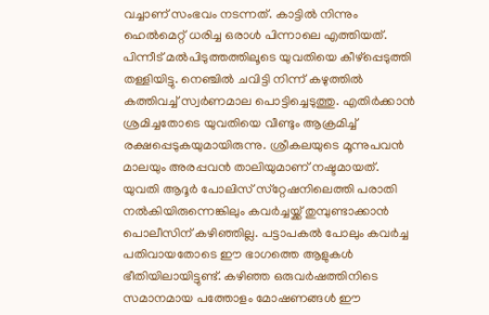വച്ചാണ് സംഭവം നടന്നത്. കാട്ടില്‍ നിന്നും ഹെല്‍മെറ്റ് ധരിച്ച ഒരാള്‍ പിന്നാലെ എത്തിയത്. പിന്നീട് മല്‍പിടുത്തത്തിലൂടെ യുവതിയെ കീഴ്‌പ്പെടുത്തി തള്ളിയിട്ടു. നെഞ്ചില്‍ ചവിട്ടി നിന്ന് കഴുത്തില്‍ കത്തിവച്ച് സ്വര്‍ണമാല പൊട്ടിച്ചെടുത്തു. എതിര്‍ക്കാന്‍ ശ്രമിച്ചതോടെ യുവതിയെ വീണ്ടും ആക്രമിച്ച് രക്ഷപ്പെടുകയുമായിരുന്നു. ശ്രീകലയുടെ മൂന്നുപവന്‍ മാലയും അരപ്പവന്‍ താലിയുമാണ് നഷ്ടമായത്. യുവതി ആദൂര്‍ പോലിസ് സ്‌റ്റേഷനിലെത്തി പരാതി നല്‍കിയിരുന്നെങ്കിലും കവർച്ചയ്ക്ക് തുമ്പുണ്ടാക്കാൻ പൊലീസിന് കഴിഞ്ഞില്ല. പട്ടാപകൽ പോലും കവർച്ച പതിവായതോടെ ഈ ഭാഗത്തെ ആളുകൾ ഭീതിയിലായിട്ടുണ്ട്. കഴിഞ്ഞ ഒരുവര്‍ഷത്തിനിടെ സമാനമായ പത്തോളം മോഷണങ്ങള്‍ ഈ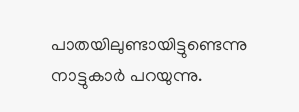പാതയിലുണ്ടായിട്ടുണ്ടെന്നു നാട്ടുകാര്‍ പറയുന്നു.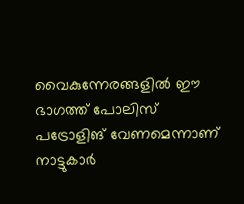വൈകുന്നേരങ്ങളില്‍ ഈ ഭാഗത്ത് പോലിസ് പട്രോളിങ് വേണമെന്നാണ് നാട്ടുകാര്‍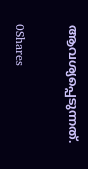ആവശ്യപ്പെടുന്നത്.

0Shares